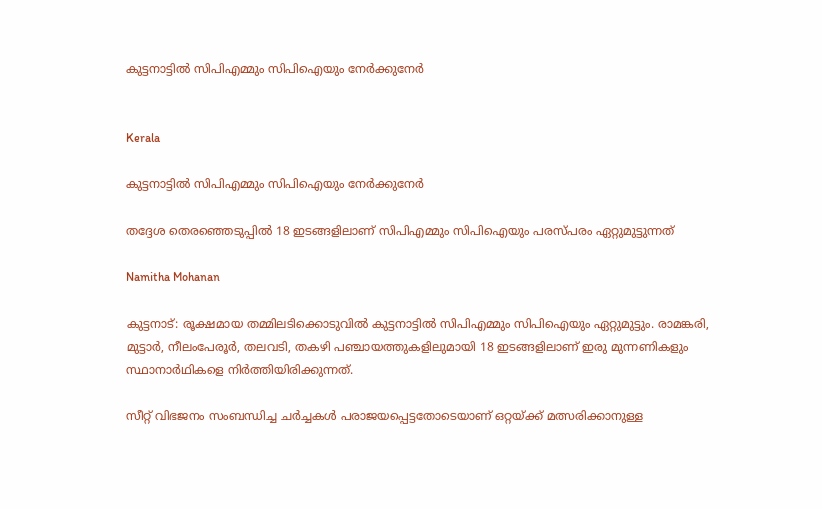കുട്ടനാട്ടിൽ സിപിഎമ്മും സിപിഐയും നേർക്കുനേർ


Kerala

കുട്ടനാട്ടിൽ സിപിഎമ്മും സിപിഐയും നേർക്കുനേർ

തദ്ദേശ തെരഞ്ഞെടുപ്പിൽ 18 ഇടങ്ങളിലാണ് സിപിഎമ്മും സിപിഐയും പരസ്പരം ഏറ്റുമുട്ടുന്നത്

Namitha Mohanan

കുട്ടനാട്: രൂക്ഷമായ തമ്മിലടിക്കൊടുവിൽ കുട്ടനാട്ടിൽ സിപിഎമ്മും സിപിഐയും ഏറ്റുമുട്ടും. രാമങ്കരി, മുട്ടാർ, നീലംപേരൂർ, തലവടി, തകഴി പഞ്ചായത്തുകളിലുമായി 18 ഇടങ്ങളിലാണ് ഇരു മുന്നണികളും സ്ഥാനാർഥികളെ നിർത്തിയിരിക്കുന്നത്.

സീറ്റ് വിഭജനം സംബന്ധിച്ച ചർച്ചകൾ പരാജയപ്പെട്ടതോടെയാണ് ഒറ്റയ്ക്ക് മത്സരിക്കാനുള്ള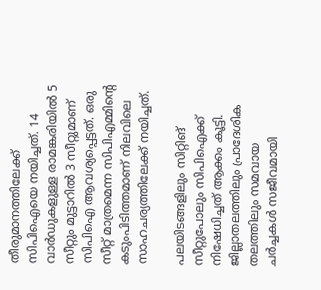തീരുമാനത്തിലേക്ക് സിപിഐയെ നയിച്ചത്. 14 വാർഡുകളുള്ള രാമങ്കരിയിൽ 5 സീറ്റും മുട്ടാറിൽ 3 സീറ്റുമാണ് സിപിഐ ആവശ്യപ്പെട്ടത്. ഒരു സീറ്റ് മാത്രമെന്ന സിപിഎമ്മിന്‍റെ കടുംപിടിത്തമാണ് നിലവിലെ സാഹചര്യത്തിലേക്ക് നയിച്ചത്.

പലയിടങ്ങളിലും സിറ്റിങ് സീറ്റുപോലും സിപിഐക്ക് നിഷേധിച്ചത് ആക്കം കൂട്ടി. ജില്ലാതലത്തിലും പ്രാദേശിക തലത്തിലും സമവായ ചർച്ചകൾ സജീവമായി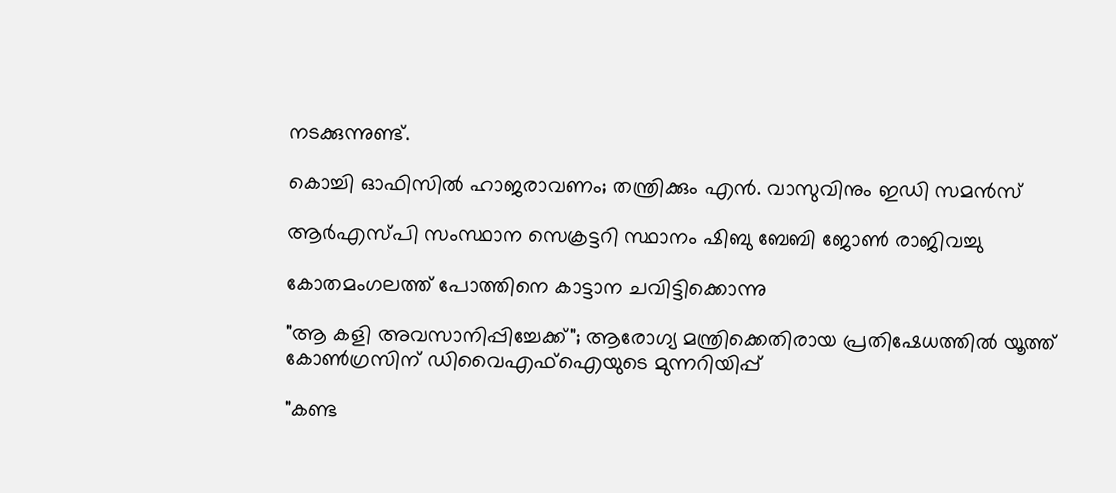നടക്കുന്നുണ്ട്.

കൊച്ചി ഓഫിസിൽ ഹാജരാവണം; തന്ത്രിക്കും എൻ. വാസുവിനും ഇഡി സമൻസ്

ആർഎസ്പി സംസ്ഥാന സെക്രട്ടറി സ്ഥാനം ഷിബു ബേബി ജോൺ രാജിവച്ചു

കോതമംഗലത്ത് പോത്തിനെ കാട്ടാന ചവിട്ടിക്കൊന്നു

"ആ കളി അവസാനിപ്പിച്ചേക്ക്"; ആരോഗ്യ മന്ത്രിക്കെതിരായ പ്രതിഷേധത്തിൽ യൂത്ത് കോൺഗ്രസിന് ഡിവൈഎഫ്ഐയുടെ മുന്നറിയിപ്പ്

"കണ്ട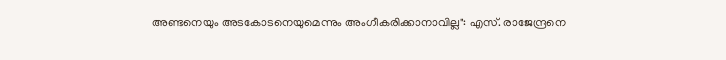അണ്ടനെയും അടകോടനെയുമെന്നും അംഗീകരിക്കാനാവില്ല": എസ്. രാജേന്ദ്രനെ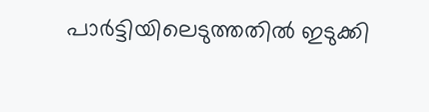പാർട്ടിയിലെടുത്തതിൽ ഇടുക്കി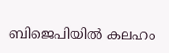ബിജെപിയിൽ കലഹം